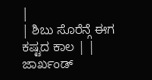|
| ಶಿಬು ಸೊರೆನ್ಗೆ ಈಗ ಕಷ್ಟದ ಕಾಲ | |
ಜಾರ್ಖಂಡ್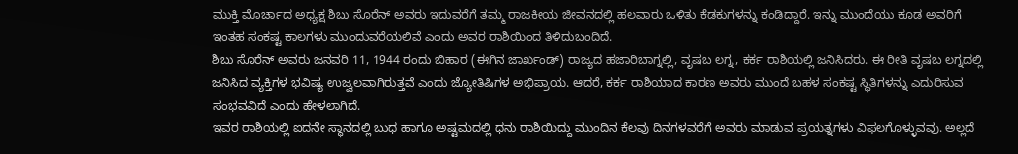ಮುಕ್ತಿ ಮೊರ್ಚಾದ ಅಧ್ಯಕ್ಷ ಶಿಬು ಸೊರೆನ್ ಅವರು ಇದುವರೆಗೆ ತಮ್ಮ ರಾಜಕೀಯ ಜೀವನದಲ್ಲಿ ಹಲವಾರು ಒಳಿತು ಕೆಡಕುಗಳನ್ನು ಕಂಡಿದ್ದಾರೆ. ಇನ್ನು ಮುಂದೆಯು ಕೂಡ ಅವರಿಗೆ ಇಂತಹ ಸಂಕಷ್ಟ ಕಾಲಗಳು ಮುಂದುವರೆಯಲಿವೆ ಎಂದು ಅವರ ರಾಶಿಯಿಂದ ತಿಳಿದುಬಂದಿದೆ.
ಶಿಬು ಸೊರೆನ್ ಅವರು ಜನವರಿ 11, 1944 ರಂದು ಬಿಹಾರ (ಈಗಿನ ಜಾರ್ಖಂಡ್) ರಾಜ್ಯದ ಹಜಾರಿಬಾಗ್ನಲ್ಲಿ, ವೃಷಬ ಲಗ್ನ, ಕರ್ಕ ರಾಶಿಯಲ್ಲಿ ಜನಿಸಿದರು. ಈ ರೀತಿ ವೃಷಬ ಲಗ್ನದಲ್ಲಿ ಜನಿಸಿದ ವ್ಯಕ್ತಿಗಳ ಭವಿಷ್ಯ ಉಜ್ವಲವಾಗಿರುತ್ತವೆ ಎಂದು ಜ್ಯೋತಿಷಿಗಳ ಅಭಿಪ್ರಾಯ. ಆದರೆ, ಕರ್ಕ ರಾಶಿಯಾದ ಕಾರಣ ಅವರು ಮುಂದೆ ಬಹಳ ಸಂಕಷ್ಟ ಸ್ಥಿತಿಗಳನ್ನು ಎದುರಿಸುವ ಸಂಭವವಿದೆ ಎಂದು ಹೇಳಲಾಗಿದೆ.
ಇವರ ರಾಶಿಯಲ್ಲಿ ಐದನೇ ಸ್ಥಾನದಲ್ಲಿ ಬುಧ ಹಾಗೂ ಅಷ್ಟಮದಲ್ಲಿ ಧನು ರಾಶಿಯಿದ್ದು ಮುಂದಿನ ಕೆಲವು ದಿನಗಳವರೆಗೆ ಅವರು ಮಾಡುವ ಪ್ರಯತ್ನಗಳು ವಿಫಲಗೊಳ್ಳುವವು. ಅಲ್ಲದೆ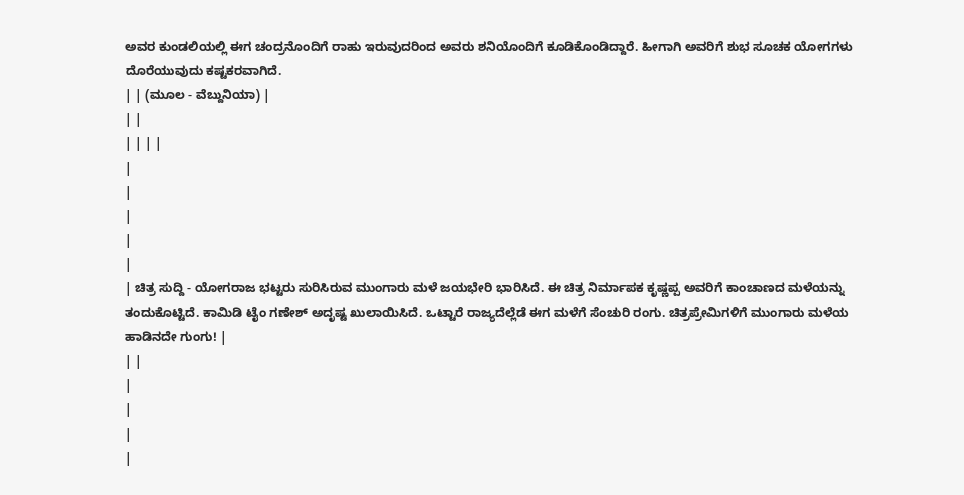ಅವರ ಕುಂಡಲಿಯಲ್ಲಿ ಈಗ ಚಂದ್ರನೊಂದಿಗೆ ರಾಹು ಇರುವುದರಿಂದ ಅವರು ಶನಿಯೊಂದಿಗೆ ಕೂಡಿಕೊಂಡಿದ್ದಾರೆ. ಹೀಗಾಗಿ ಅವರಿಗೆ ಶುಭ ಸೂಚಕ ಯೋಗಗಳು ದೊರೆಯುವುದು ಕಷ್ಟಕರವಾಗಿದೆ.
| | (ಮೂಲ - ವೆಬ್ದುನಿಯಾ) |
| |
| | | |
|
|
|
|
|
| ಚಿತ್ರ ಸುದ್ದಿ - ಯೋಗರಾಜ ಭಟ್ಟರು ಸುರಿಸಿರುವ ಮುಂಗಾರು ಮಳೆ ಜಯಭೇರಿ ಭಾರಿಸಿದೆ. ಈ ಚಿತ್ರ ನಿರ್ಮಾಪಕ ಕೃಷ್ಣಪ್ಪ ಅವರಿಗೆ ಕಾಂಚಾಣದ ಮಳೆಯನ್ನು ತಂದುಕೊಟ್ಟಿದೆ. ಕಾಮಿಡಿ ಟೈಂ ಗಣೇಶ್ ಅದೃಷ್ಟ ಖುಲಾಯಿಸಿದೆ. ಒಟ್ಟಾರೆ ರಾಜ್ಯದೆಲ್ಲೆಡೆ ಈಗ ಮಳೆಗೆ ಸೆಂಚುರಿ ರಂಗು. ಚಿತ್ರಪ್ರೇಮಿಗಳಿಗೆ ಮುಂಗಾರು ಮಳೆಯ ಹಾಡಿನದೇ ಗುಂಗು! |
| |
|
|
|
|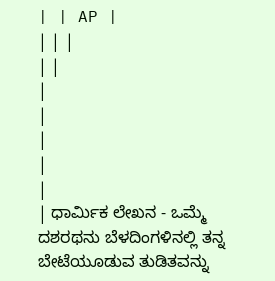| | AP |
| | |
| |
|
|
|
|
|
| ಧಾರ್ಮಿಕ ಲೇಖನ - ಒಮ್ಮೆ ದಶರಥನು ಬೆಳದಿಂಗಳಿನಲ್ಲಿ ತನ್ನ ಬೇಟೆಯೂಡುವ ತುಡಿತವನ್ನು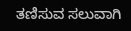ತಣಿಸುವ ಸಲುವಾಗಿ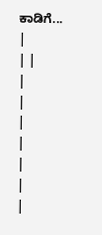ಕಾಡಿಗೆ... |
| |
|
|
|
|
|
|
|